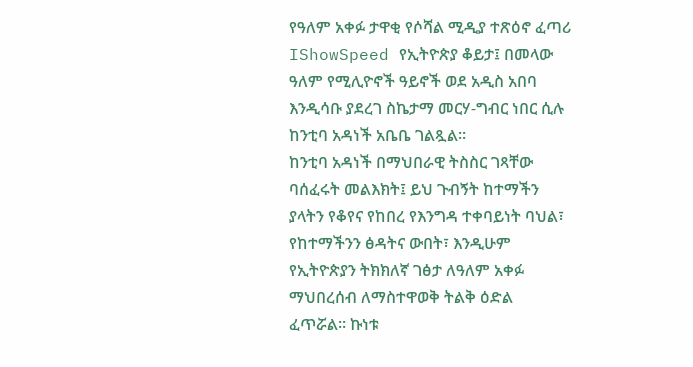የዓለም አቀፉ ታዋቂ የሶሻል ሚዲያ ተጽዕኖ ፈጣሪ IShowSpeed የኢትዮጵያ ቆይታ፤ በመላው ዓለም የሚሊዮኖች ዓይኖች ወደ አዲስ አበባ እንዲሳቡ ያደረገ ስኬታማ መርሃ-ግብር ነበር ሲሉ ከንቲባ አዳነች አቤቤ ገልጿል፡፡
ከንቲባ አዳነች በማህበራዊ ትስስር ገጻቸው ባሰፈሩት መልእክት፤ ይህ ጉብኝት ከተማችን ያላትን የቆየና የከበረ የእንግዳ ተቀባይነት ባህል፣ የከተማችንን ፅዳትና ውበት፣ እንዲሁም የኢትዮጵያን ትክክለኛ ገፅታ ለዓለም አቀፉ ማህበረሰብ ለማስተዋወቅ ትልቅ ዕድል ፈጥሯል። ኩነቱ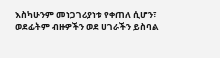እስካሁንም መነጋገሪያነቱ የቀጠለ ሲሆን፣ ወደፊትም ብዙዎችን ወደ ሀገራችን ይስባል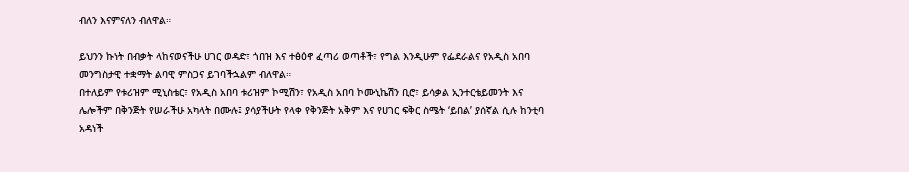ብለን እናምናለን ብለዋል።

ይህንን ኩነት በብቃት ላከናወናችሁ ሀገር ወዳድ፣ ጎበዝ እና ተፅዕኖ ፈጣሪ ወጣቶች፣ የግል እንዲሁም የፌደራልና የአዲስ አበባ መንግስታዊ ተቋማት ልባዊ ምስጋና ይገባችኋልም ብለዋል።
በተለይም የቱሪዝም ሚኒስቴር፣ የአዲስ አበባ ቱሪዝም ኮሚሽን፣ የአዲስ አበባ ኮሙኒኬሽን ቢሮ፣ ይሳቃል ኢንተርቴይመንት እና ሌሎችም በቅንጅት የሠራችሁ አካላት በሙሉ፤ ያሳያችሁት የላቀ የቅንጅት አቅም እና የሀገር ፍቅር ስሜት ‘ይበል’ ያሰኛል ሲሉ ከንቲባ አዳነች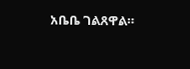አቤቤ ገልጸዋል።